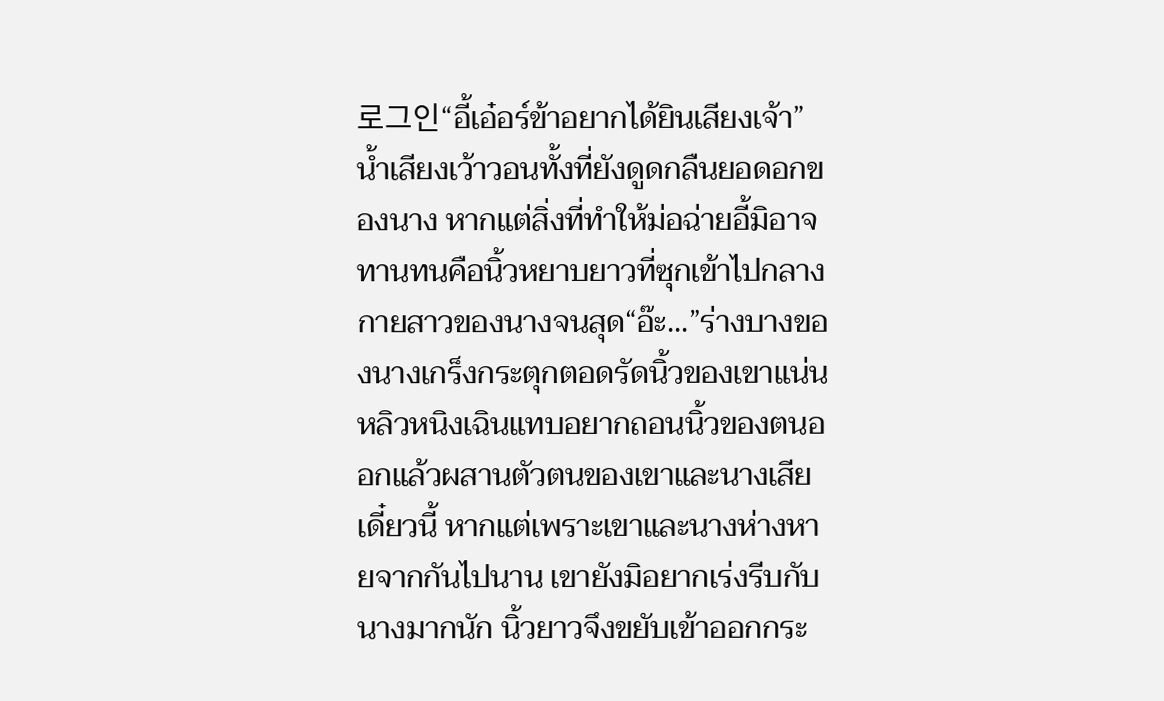로그인“อี้เอ๋อร์ข้าอยากได้ยินเสียงเจ้า”น้ำเสียงเว้าวอนทั้งที่ยังดูดกลืนยอดอกของนาง หากแต่สิ่งที่ทำให้ม่อฉ่ายอี้มิอาจทานทนคือนิ้วหยาบยาวที่ซุกเข้าไปกลางกายสาวของนางจนสุด“อ๊ะ...”ร่างบางของนางเกร็งกระตุกตอดรัดนิ้วของเขาแน่น หลิวหนิงเฉินแทบอยากถอนนิ้วของตนออกแล้วผสานตัวตนของเขาและนางเสียเดี๋ยวนี้ หากแต่เพราะเขาและนางห่างหายจากกันไปนาน เขายังมิอยากเร่งรีบกับนางมากนัก นิ้วยาวจึงขยับเข้าออกกระ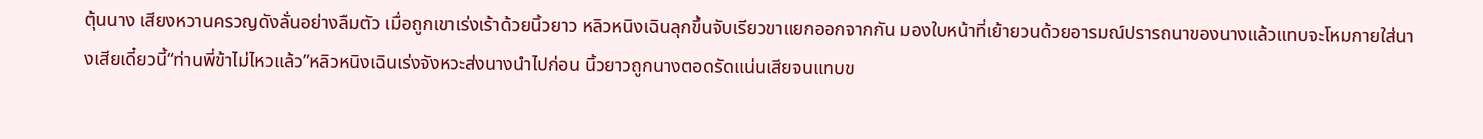ตุ้นนาง เสียงหวานครวญดังลั่นอย่างลืมตัว เมื่อถูกเขาเร่งเร้าด้วยนิ้วยาว หลิวหนิงเฉินลุกขึ้นจับเรียวขาแยกออกจากกัน มองใบหน้าที่เย้ายวนด้วยอารมณ์ปรารถนาของนางแล้วแทบจะโหมกายใส่นางเสียเดี๋ยวนี้“ท่านพี่ข้าไม่ไหวแล้ว”หลิวหนิงเฉินเร่งจังหวะส่งนางนำไปก่อน นิ้วยาวถูกนางตอดรัดแน่นเสียจนแทบข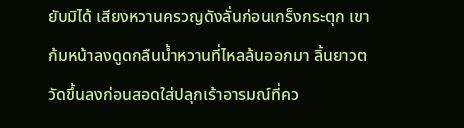ยับมิได้ เสียงหวานครวญดังลั่นก่อนเกร็งกระตุก เขาก้มหน้าลงดูดกลืนน้ำหวานที่ไหลล้นออกมา ลิ้นยาวตวัดขึ้นลงก่อนสอดใส่ปลุกเร้าอารมณ์ที่คว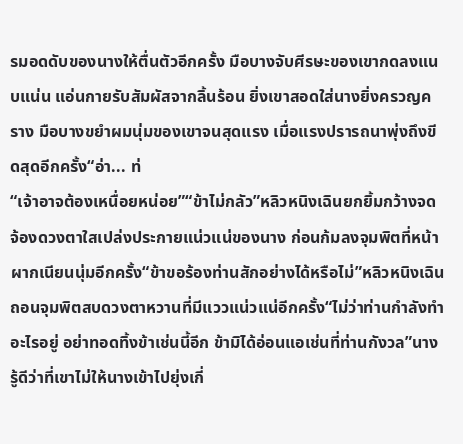รมอดดับของนางให้ตื่นตัวอีกครั้ง มือบางจับศีรษะของเขากดลงแนบแน่น แอ่นกายรับสัมผัสจากลิ้นร้อน ยิ่งเขาสอดใส่นางยิ่งครวญคราง มือบางขยำผมนุ่มของเขาจนสุดแรง เมื่อแรงปรารถนาพุ่งถึงขีดสุดอีกครั้ง“อ่า... ท่
“เจ้าอาจต้องเหนื่อยหน่อย”“ข้าไม่กลัว”หลิวหนิงเฉินยกยิ้มกว้างจดจ้องดวงตาใสเปล่งประกายแน่วแน่ของนาง ก่อนก้มลงจุมพิตที่หน้าผากเนียนนุ่มอีกครั้ง“ข้าขอร้องท่านสักอย่างได้หรือไม่”หลิวหนิงเฉินถอนจุมพิตสบดวงตาหวานที่มีแววแน่วแน่อีกครั้ง“ไม่ว่าท่านกำลังทำอะไรอยู่ อย่าทอดทิ้งข้าเช่นนี้อีก ข้ามิได้อ่อนแอเช่นที่ท่านกังวล”นางรู้ดีว่าที่เขาไม่ให้นางเข้าไปยุ่งเกี่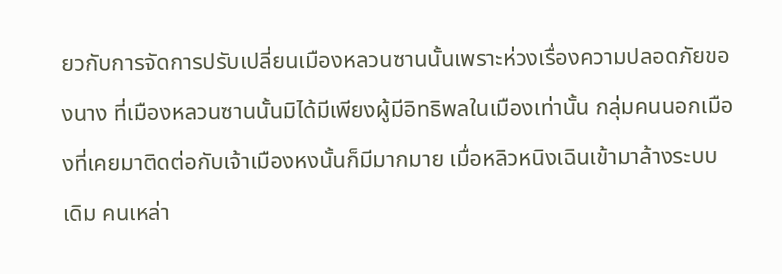ยวกับการจัดการปรับเปลี่ยนเมืองหลวนซานนั้นเพราะห่วงเรื่องความปลอดภัยของนาง ที่เมืองหลวนซานนั้นมิได้มีเพียงผู้มีอิทธิพลในเมืองเท่านั้น กลุ่มคนนอกเมืองที่เคยมาติดต่อกับเจ้าเมืองหงนั้นก็มีมากมาย เมื่อหลิวหนิงเฉินเข้ามาล้างระบบเดิม คนเหล่า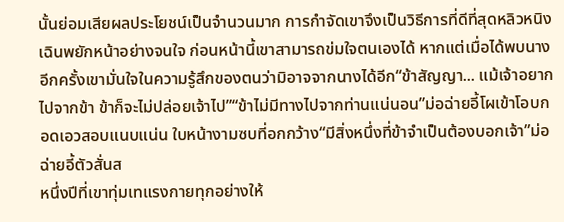นั้นย่อมเสียผลประโยชน์เป็นจำนวนมาก การกำจัดเขาจึงเป็นวิธีการที่ดีที่สุดหลิวหนิงเฉินพยักหน้าอย่างจนใจ ก่อนหน้านี้เขาสามารถข่มใจตนเองได้ หากแต่เมื่อได้พบนางอีกครั้งเขามั่นใจในความรู้สึกของตนว่ามิอาจจากนางได้อีก“ข้าสัญญา... แม้เจ้าอยากไปจากข้า ข้าก็จะไม่ปล่อยเจ้าไป”“ข้าไม่มีทางไปจากท่านแน่นอน”ม่อฉ่ายอี้โผเข้าโอบกอดเอวสอบแนบแน่น ใบหน้างามซบที่อกกว้าง“มีสิ่งหนึ่งที่ข้าจำเป็นต้องบอกเจ้า”ม่อฉ่ายอี้ตัวสั่นส
หนึ่งปีที่เขาทุ่มเทแรงกายทุกอย่างให้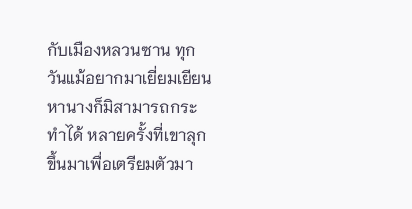กับเมืองหลวนซาน ทุกวันแม้อยากมาเยี่ยมเยียนหานางก็มิสามารถกระทำได้ หลายครั้งที่เขาลุกขึ้นมาเพื่อเตรียมตัวมา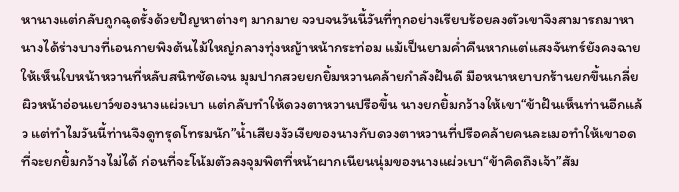หานางแต่กลับถูกฉุดรั้งด้วยปัญหาต่างๆ มากมาย จวบจนวันนี้วันที่ทุกอย่างเรียบร้อยลงตัวเขาจึงสามารถมาหานางได้ร่างบางที่เอนกายพิงต้นไม้ใหญ่กลางทุ่งหญ้าหน้ากระท่อม แม้เป็นยามค่ำคืนหากแต่แสงจันทร์ยังคงฉายให้เห็นใบหน้าหวานที่หลับสนิทชัดเจน มุมปากสวยยกยิ้มหวานคล้ายกำลังฝันดี มือหนาหยาบกร้านยกขึ้นเกลี่ยผิวหน้าอ่อนเยาว์ของนางแผ่วเบา แต่กลับทำให้ดวงตาหวานปรือขึ้น นางยกยิ้มกว้างให้เขา“ข้าฝันเห็นท่านอีกแล้ว แต่ทำไมวันนี้ท่านจึงดูทรุดโทรมนัก”น้ำเสียงงัวเงียของนางกับดวงตาหวานที่ปรือคล้ายคนละเมอทำให้เขาอดที่จะยกยิ้มกว้างไม่ได้ ก่อนที่จะโน้มตัวลงจุมพิตที่หน้าผากเนียนนุ่มของนางแผ่วเบา“ข้าคิดถึงเจ้า”สัม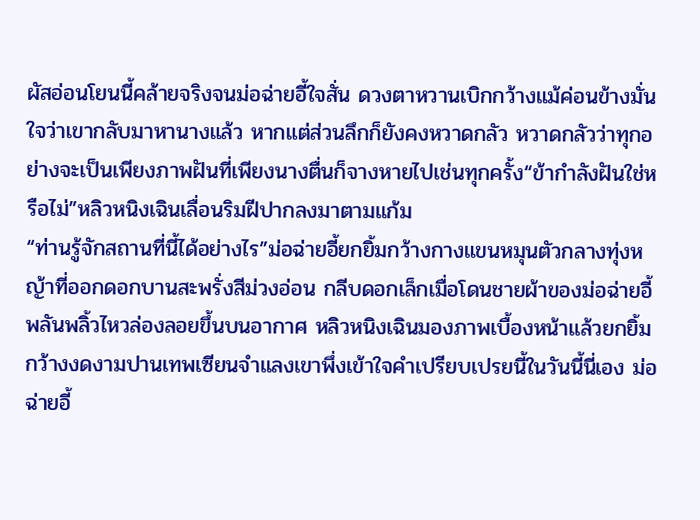ผัสอ่อนโยนนี้คล้ายจริงจนม่อฉ่ายอี้ใจสั่น ดวงตาหวานเบิกกว้างแม้ค่อนข้างมั่นใจว่าเขากลับมาหานางแล้ว หากแต่ส่วนลึกก็ยังคงหวาดกลัว หวาดกลัวว่าทุกอย่างจะเป็นเพียงภาพฝันที่เพียงนางตื่นก็จางหายไปเช่นทุกครั้ง“ข้ากำลังฝันใช่หรือไม่”หลิวหนิงเฉินเลื่อนริมฝีปากลงมาตามแก้ม
“ท่านรู้จักสถานที่นี้ได้อย่างไร”ม่อฉ่ายอี้ยกยิ้มกว้างกางแขนหมุนตัวกลางทุ่งหญ้าที่ออกดอกบานสะพรั่งสีม่วงอ่อน กลีบดอกเล็กเมื่อโดนชายผ้าของม่อฉ่ายอี้พลันพลิ้วไหวล่องลอยขึ้นบนอากาศ หลิวหนิงเฉินมองภาพเบื้องหน้าแล้วยกยิ้มกว้างงดงามปานเทพเซียนจำแลงเขาพึ่งเข้าใจคำเปรียบเปรยนี้ในวันนี้นี่เอง ม่อฉ่ายอี้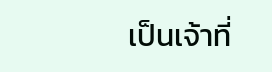เป็นเจ้าที่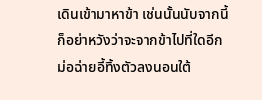เดินเข้ามาหาข้า เช่นนั้นนับจากนี้ก็อย่าหวังว่าจะจากข้าไปที่ใดอีกม่อฉ่ายอี้ทิ้งตัวลงนอนใต้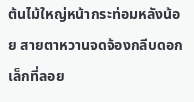ต้นไม้ใหญ่หน้ากระท่อมหลังน้อย สายตาหวานจดจ้องกลีบดอกเล็กที่ลอย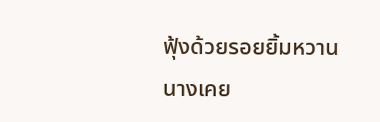ฟุ้งด้วยรอยยิ้มหวาน นางเคย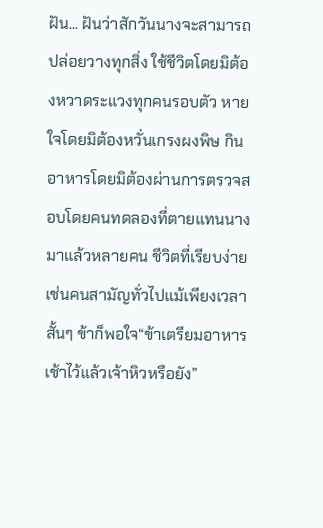ฝัน... ฝันว่าสักวันนางจะสามารถปล่อยวางทุกสิ่ง ใช้ชีวิตโดยมิต้องหวาดระแวงทุกคนรอบตัว หายใจโดยมิต้องหวั่นเกรงผงพิษ กินอาหารโดยมิต้องผ่านการตรวจสอบโดยคนทดลองที่ตายแทนนางมาแล้วหลายคน ชีวิตที่เรียบง่ายเช่นคนสามัญทั่วไปแม้เพียงเวลาสั้นๆ ข้าก็พอใจ“ข้าเตรียมอาหารเช้าไว้แล้วเจ้าหิวหรือยัง”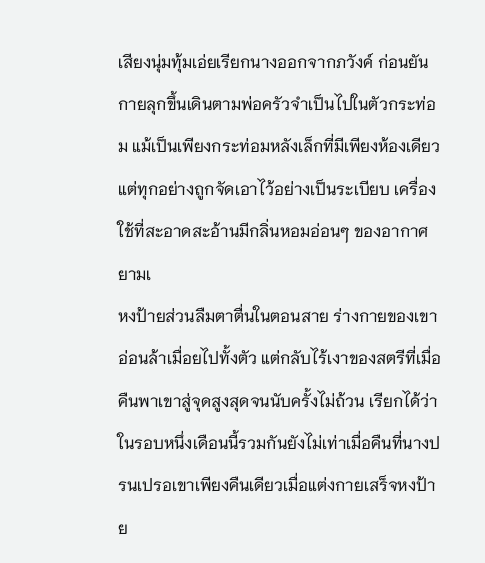เสียงนุ่มทุ้มเอ่ยเรียกนางออกจากภวังค์ ก่อนยันกายลุกขึ้นเดินตามพ่อครัวจำเป็นไปในตัวกระท่อม แม้เป็นเพียงกระท่อมหลังเล็กที่มีเพียงห้องเดียว แต่ทุกอย่างถูกจัดเอาไว้อย่างเป็นระเบียบ เครื่องใช้ที่สะอาดสะอ้านมีกลิ่นหอมอ่อนๆ ของอากาศยามเ
หงป้ายส่วนลืมตาตื่นในตอนสาย ร่างกายของเขาอ่อนล้าเมื่อยไปทั้งตัว แต่กลับไร้เงาของสตรีที่เมื่อคืนพาเขาสู่จุดสูงสุดจนนับครั้งไม่ถ้วน เรียกได้ว่าในรอบหนึ่งเดือนนี้รวมกันยังไม่เท่าเมื่อคืนที่นางปรนเปรอเขาเพียงคืนเดียวเมื่อแต่งกายเสร็จหงป้าย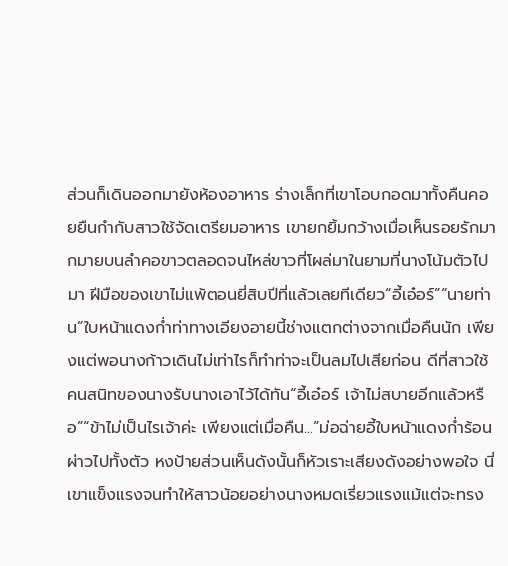ส่วนก็เดินออกมายังห้องอาหาร ร่างเล็กที่เขาโอบกอดมาทั้งคืนคอยยืนกำกับสาวใช้จัดเตรียมอาหาร เขายกยิ้มกว้างเมื่อเห็นรอยรักมากมายบนลำคอขาวตลอดจนไหล่ขาวที่โผล่มาในยามที่นางโน้มตัวไปมา ฝีมือของเขาไม่แพ้ตอนยี่สิบปีที่แล้วเลยทีเดียว“อี้เอ๋อร์”“นายท่าน”ใบหน้าแดงก่ำท่าทางเอียงอายนี้ช่างแตกต่างจากเมื่อคืนนัก เพียงแต่พอนางก้าวเดินไม่เท่าไรก็ทำท่าจะเป็นลมไปเสียก่อน ดีที่สาวใช้คนสนิทของนางรับนางเอาไว้ได้ทัน“อี้เอ๋อร์ เจ้าไม่สบายอีกแล้วหรือ”“ข้าไม่เป็นไรเจ้าค่ะ เพียงแต่เมื่อคืน...”ม่อฉ่ายอี้ใบหน้าแดงก่ำร้อนผ่าวไปทั้งตัว หงป้ายส่วนเห็นดังนั้นก็หัวเราะเสียงดังอย่างพอใจ นี่เขาแข็งแรงจนทำให้สาวน้อยอย่างนางหมดเรี่ยวแรงแม้แต่จะทรง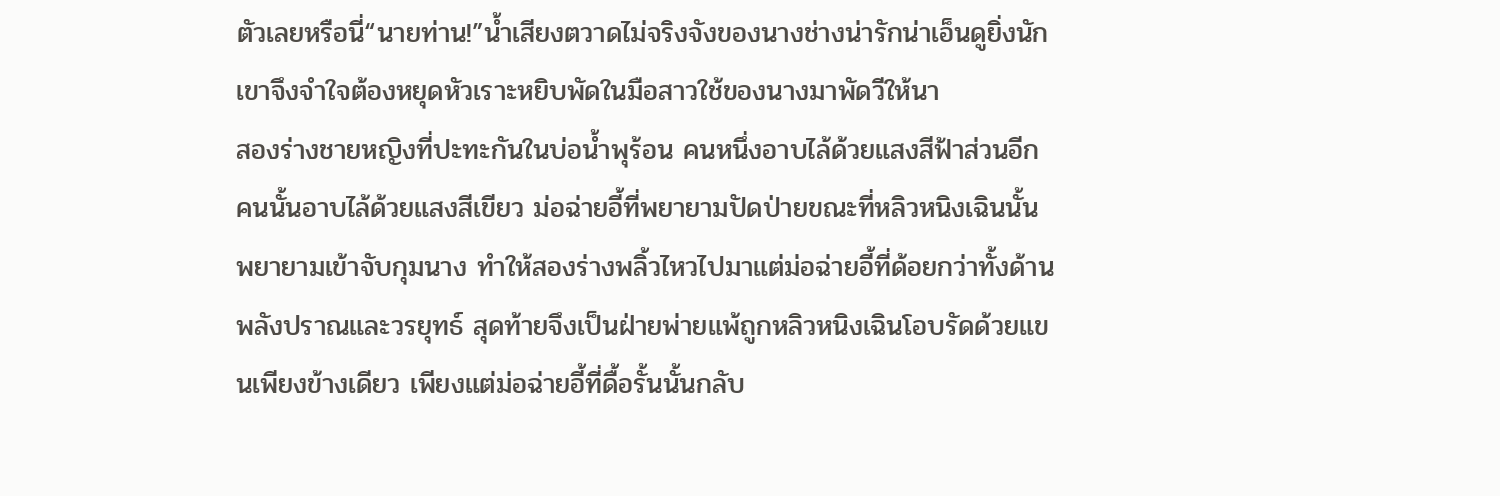ตัวเลยหรือนี่“นายท่าน!”น้ำเสียงตวาดไม่จริงจังของนางช่างน่ารักน่าเอ็นดูยิ่งนัก เขาจึงจำใจต้องหยุดหัวเราะหยิบพัดในมือสาวใช้ของนางมาพัดวีให้นา
สองร่างชายหญิงที่ปะทะกันในบ่อน้ำพุร้อน คนหนึ่งอาบไล้ด้วยแสงสีฟ้าส่วนอีกคนนั้นอาบไล้ด้วยแสงสีเขียว ม่อฉ่ายอี้ที่พยายามปัดป่ายขณะที่หลิวหนิงเฉินนั้นพยายามเข้าจับกุมนาง ทำให้สองร่างพลิ้วไหวไปมาแต่ม่อฉ่ายอี้ที่ด้อยกว่าทั้งด้านพลังปราณและวรยุทธ์ สุดท้ายจึงเป็นฝ่ายพ่ายแพ้ถูกหลิวหนิงเฉินโอบรัดด้วยแขนเพียงข้างเดียว เพียงแต่ม่อฉ่ายอี้ที่ดื้อรั้นนั้นกลับ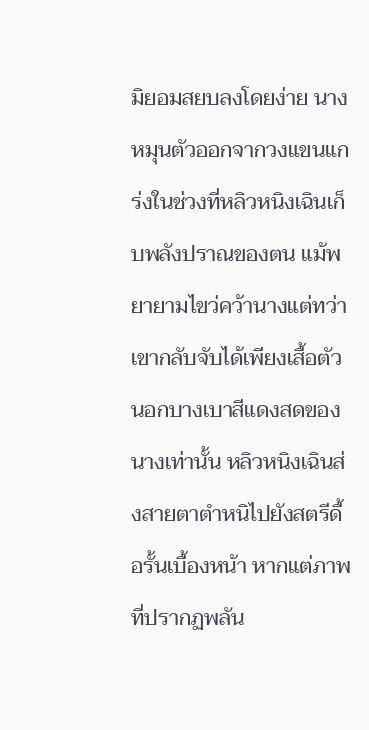มิยอมสยบลงโดยง่าย นางหมุนตัวออกจากวงแขนแกร่งในช่วงที่หลิวหนิงเฉินเก็บพลังปราณของตน แม้พยายามไขว่คว้านางแต่ทว่าเขากลับจับได้เพียงเสื้อตัวนอกบางเบาสีแดงสดของนางเท่านั้น หลิวหนิงเฉินส่งสายตาตำหนิไปยังสตรีดื้อรั้นเบื้องหน้า หากแต่ภาพที่ปรากฏพลัน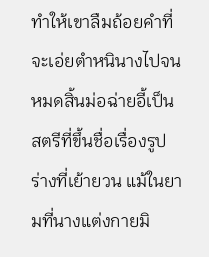ทำให้เขาลืมถ้อยคำที่จะเอ่ยตำหนินางไปจนหมดสิ้นม่อฉ่ายอี้เป็นสตรีที่ขึ้นชื่อเรื่องรูปร่างที่เย้ายวน แม้ในยามที่นางแต่งกายมิ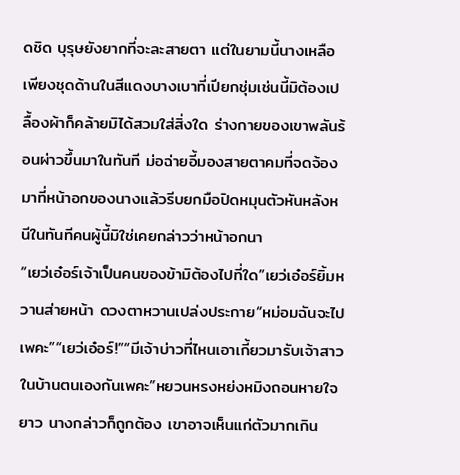ดชิด บุรุษยังยากที่จะละสายตา แต่ในยามนี้นางเหลือเพียงชุดด้านในสีแดงบางเบาที่เปียกชุ่มเช่นนี้มิต้องเปลื้องผ้าก็คล้ายมิได้สวมใส่สิ่งใด ร่างกายของเขาพลันร้อนผ่าวขึ้นมาในทันที ม่อฉ่ายอี้มองสายตาคมที่จดจ้องมาที่หน้าอกของนางแล้วรีบยกมือปิดหมุนตัวหันหลังหนีในทันทีคนผู้นี้มิใช่เคยกล่าวว่าหน้าอกนา
“เยว่เอ๋อร์เจ้าเป็นคนของข้ามิต้องไปที่ใด”เยว่เอ๋อร์ยิ้มหวานส่ายหน้า ดวงตาหวานเปล่งประกาย“หม่อมฉันจะไปเพคะ”“เยว่เอ๋อร์!”“มีเจ้าบ่าวที่ไหนเอาเกี้ยวมารับเจ้าสาวในบ้านตนเองกันเพคะ”หยวนหรงหย่งหมิงถอนหายใจยาว นางกล่าวก็ถูกต้อง เขาอาจเห็นแก่ตัวมากเกิน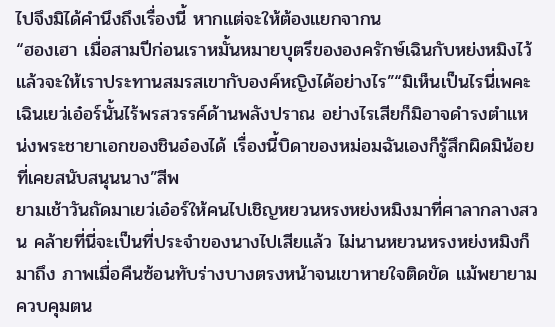ไปจึงมิได้คำนึงถึงเรื่องนี้ หากแต่จะให้ต้องแยกจากน
“ฮองเฮา เมื่อสามปีก่อนเราหมั้นหมายบุตรีขององครักษ์เฉินกับหย่งหมิงไว้ แล้วจะให้เราประทานสมรสเขากับองค์หญิงได้อย่างไร”“มิเห็นเป็นไรนี่เพคะ เฉินเยว่เอ๋อร์นั้นไร้พรสวรรค์ด้านพลังปราณ อย่างไรเสียก็มิอาจดำรงตำแหน่งพระชายาเอกของชินอ๋องได้ เรื่องนี้บิดาของหม่อมฉันเองก็รู้สึกผิดมิน้อยที่เคยสนับสนุนนาง”สีพ
ยามเช้าวันถัดมาเยว่เอ๋อร์ให้คนไปเชิญหยวนหรงหย่งหมิงมาที่ศาลากลางสวน คล้ายที่นี่จะเป็นที่ประจำของนางไปเสียแล้ว ไม่นานหยวนหรงหย่งหมิงก็มาถึง ภาพเมื่อคืนซ้อนทับร่างบางตรงหน้าจนเขาหายใจติดขัด แม้พยายามควบคุมตน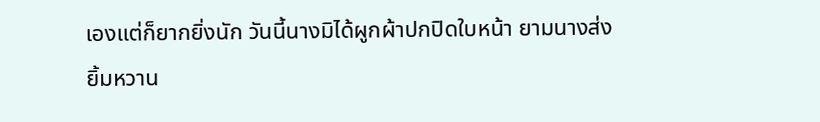เองแต่ก็ยากยิ่งนัก วันนี้นางมิได้ผูกผ้าปกปิดใบหน้า ยามนางส่งยิ้มหวาน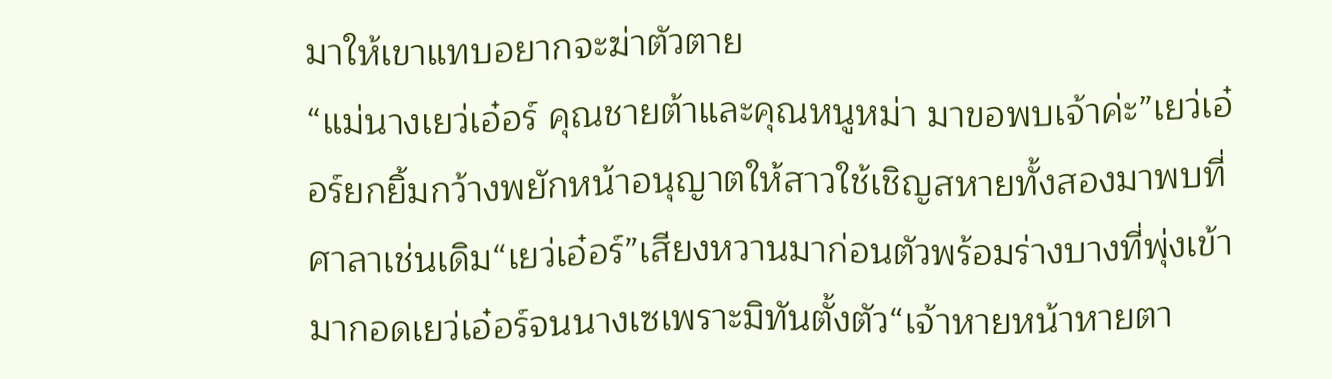มาให้เขาแทบอยากจะฆ่าตัวตาย
“แม่นางเยว่เอ๋อร์ คุณชายต้าและคุณหนูหม่า มาขอพบเจ้าค่ะ”เยว่เอ๋อร์ยกยิ้มกว้างพยักหน้าอนุญาตให้สาวใช้เชิญสหายทั้งสองมาพบที่ศาลาเช่นเดิม“เยว่เอ๋อร์”เสียงหวานมาก่อนตัวพร้อมร่างบางที่พุ่งเข้ามากอดเยว่เอ๋อร์จนนางเซเพราะมิทันตั้งตัว“เจ้าหายหน้าหายตา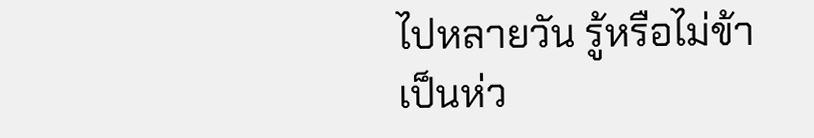ไปหลายวัน รู้หรือไม่ข้าเป็นห่ว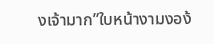งเจ้ามาก”ใบหน้างามงอง้